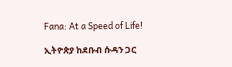Fana: At a Speed of Life!

ኢትዮጵያ ከደቡብ ሱዳን ጋር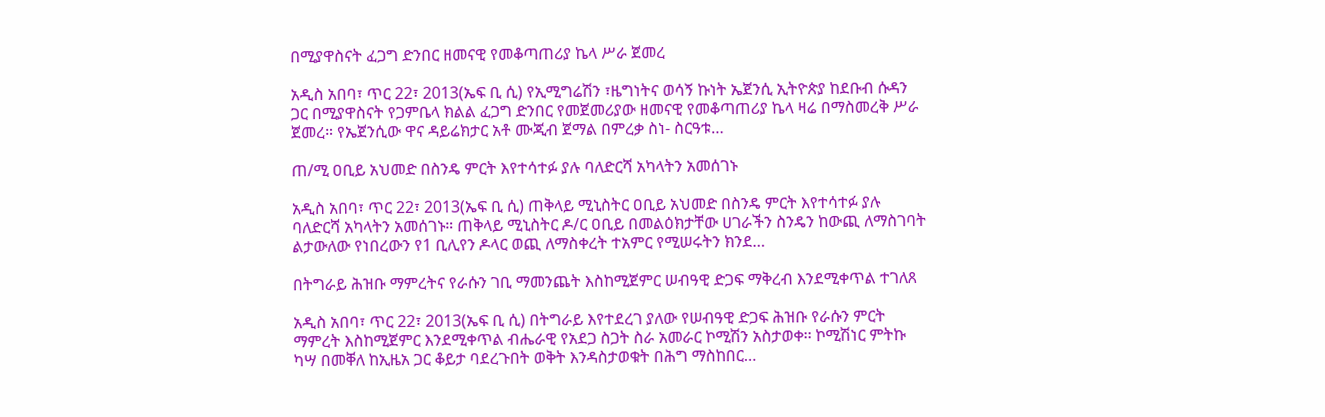በሚያዋስናት ፈጋግ ድንበር ዘመናዊ የመቆጣጠሪያ ኬላ ሥራ ጀመረ

አዲስ አበባ፣ ጥር 22፣ 2013(ኤፍ ቢ ሲ) የኢሚግሬሽን ፣ዜግነትና ወሳኝ ኩነት ኤጀንሲ ኢትዮጵያ ከደቡብ ሱዳን ጋር በሚያዋስናት የጋምቤላ ክልል ፈጋግ ድንበር የመጀመሪያው ዘመናዊ የመቆጣጠሪያ ኬላ ዛሬ በማስመረቅ ሥራ ጀመረ። የኤጀንሲው ዋና ዳይሬክታር አቶ ሙጂብ ጀማል በምረቃ ስነ- ስርዓቱ…

ጠ/ሚ ዐቢይ አህመድ በስንዴ ምርት እየተሳተፉ ያሉ ባለድርሻ አካላትን አመሰገኑ

አዲስ አበባ፣ ጥር 22፣ 2013(ኤፍ ቢ ሲ) ጠቅላይ ሚኒስትር ዐቢይ አህመድ በስንዴ ምርት እየተሳተፉ ያሉ ባለድርሻ አካላትን አመሰገኑ። ጠቅላይ ሚኒስትር ዶ/ር ዐቢይ በመልዕክታቸው ሀገራችን ስንዴን ከውጪ ለማስገባት ልታውለው የነበረውን የ1 ቢሊየን ዶላር ወጪ ለማስቀረት ተአምር የሚሠሩትን ክንደ…

በትግራይ ሕዝቡ ማምረትና የራሱን ገቢ ማመንጨት እስከሚጀምር ሠብዓዊ ድጋፍ ማቅረብ እንደሚቀጥል ተገለጸ

አዲስ አበባ፣ ጥር 22፣ 2013(ኤፍ ቢ ሲ) በትግራይ እየተደረገ ያለው የሠብዓዊ ድጋፍ ሕዝቡ የራሱን ምርት ማምረት እስከሚጀምር እንደሚቀጥል ብሔራዊ የአደጋ ስጋት ስራ አመራር ኮሚሽን አስታወቀ፡፡ ኮሚሽነር ምትኩ ካሣ በመቐለ ከኢዜአ ጋር ቆይታ ባደረጉበት ወቅት እንዳስታወቁት በሕግ ማስከበር…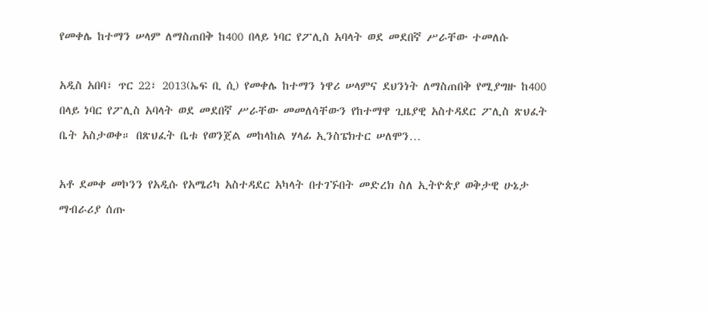የመቀሌ ከተማን ሠላም ለማስጠበቅ ከ400 በላይ ነባር የፖሊስ አባላት ወደ መደበኛ ሥራቸው ተመለሱ

አዲስ አበባ፣ ጥር 22፣ 2013(ኤፍ ቢ ሲ) የመቀሌ ከተማን ነዋሪ ሠላምና ደህንነት ለማስጠበቅ የሚያግዙ ከ400 በላይ ነባር የፖሊስ አባላት ወደ መደበኛ ሥራቸው መመለሳቸውን የከተማዋ ጊዜያዊ አስተዳደር ፖሊስ ጽህፈት ቤት አስታወቀ። በጽህፈት ቤቱ የወንጀል መከላከል ሃላፊ ኢንስፔክተር ሠለሞን…

አቶ ደመቀ መኮንን የአዲሱ የአሜሪካ አስተዳደር አካላት በተገኙበት መድረክ ስለ ኢትዮጵያ ወቅታዊ ሁኔታ ማብራሪያ ሰጡ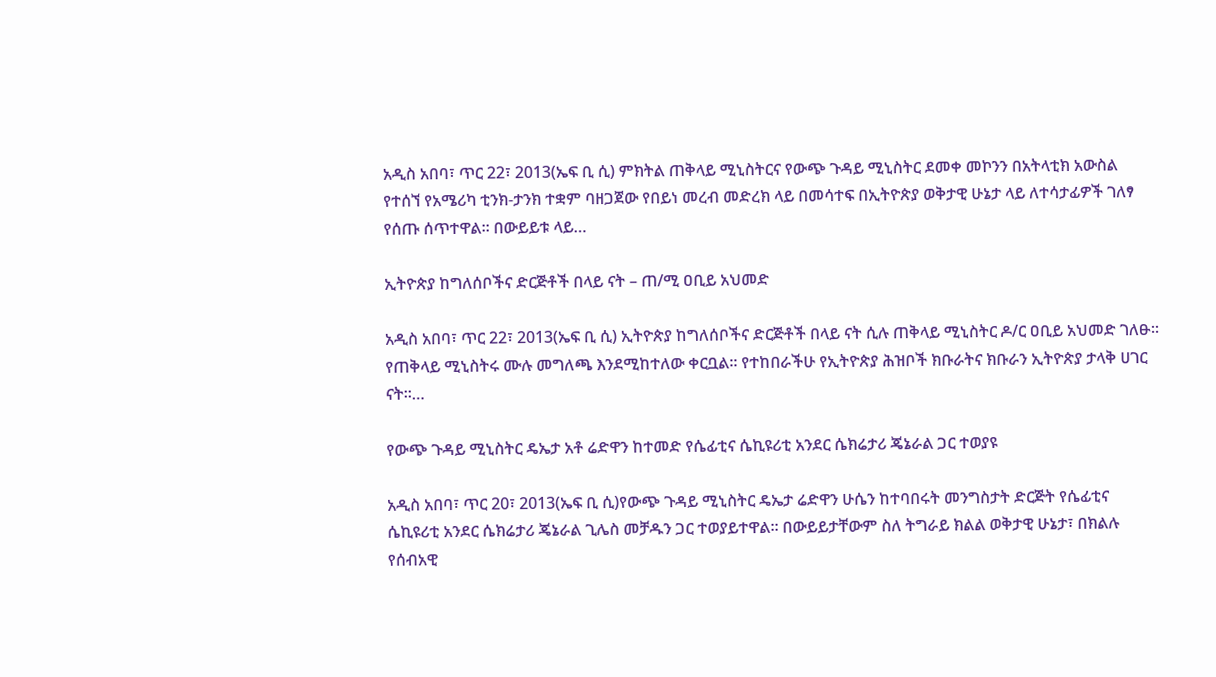አዲስ አበባ፣ ጥር 22፣ 2013(ኤፍ ቢ ሲ) ምክትል ጠቅላይ ሚኒስትርና የውጭ ጉዳይ ሚኒስትር ደመቀ መኮንን በአትላቲክ አውስል የተሰኘ የአሜሪካ ቲንክ-ታንክ ተቋም ባዘጋጀው የበይነ መረብ መድረክ ላይ በመሳተፍ በኢትዮጵያ ወቅታዊ ሁኔታ ላይ ለተሳታፊዎች ገለፃ የሰጡ ሰጥተዋል። በውይይቱ ላይ…

ኢትዮጵያ ከግለሰቦችና ድርጅቶች በላይ ናት – ጠ/ሚ ዐቢይ አህመድ

አዲስ አበባ፣ ጥር 22፣ 2013(ኤፍ ቢ ሲ) ኢትዮጵያ ከግለሰቦችና ድርጅቶች በላይ ናት ሲሉ ጠቅላይ ሚኒስትር ዶ/ር ዐቢይ አህመድ ገለፁ፡፡ የጠቅላይ ሚኒስትሩ ሙሉ መግለጫ እንደሚከተለው ቀርቧል፡፡ የተከበራችሁ የኢትዮጵያ ሕዝቦች ክቡራትና ክቡራን ኢትዮጵያ ታላቅ ሀገር ናት።…

የውጭ ጉዳይ ሚኒስትር ዴኤታ አቶ ሬድዋን ከተመድ የሴፊቲና ሴኪዩሪቲ አንደር ሴክሬታሪ ጄኔራል ጋር ተወያዩ

አዲስ አበባ፣ ጥር 20፣ 2013(ኤፍ ቢ ሲ)የውጭ ጉዳይ ሚኒስትር ዴኤታ ሬድዋን ሁሴን ከተባበሩት መንግስታት ድርጅት የሴፊቲና ሴኪዩሪቲ አንደር ሴክሬታሪ ጄኔራል ጊሌስ መቻዱን ጋር ተወያይተዋል። በውይይታቸውም ስለ ትግራይ ክልል ወቅታዊ ሁኔታ፣ በክልሉ የሰብአዊ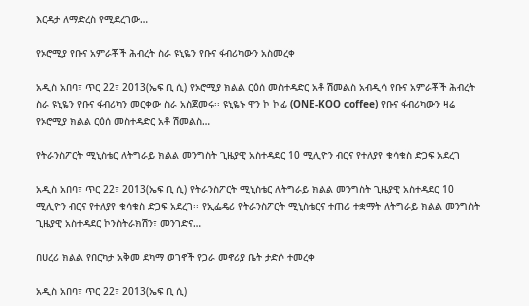እርዳታ ለማድረስ የሚደረገው…

የኦሮሚያ የቡና አምራቾች ሕብረት ስራ ዩኒዬን የቡና ፋብሪካውን አስመረቀ

አዲስ አበባ፣ ጥር 22፣ 2013(ኤፍ ቢ ሲ) የኦሮሚያ ክልል ርዕሰ መስተዳድር አቶ ሽመልስ አብዲሳ የቡና አምራቾች ሕብረት ስራ ዩኒዬን የቡና ፋብሪካን መርቀው ስራ አስጀመሩ፡፡ ዩኒዬኑ ዋን ኮ ኮፊ (ONE-KOO coffee) የቡና ፋብሪካውን ዛሬ የኦሮሚያ ክልል ርዕሰ መስተዳድር አቶ ሽመልስ…

የትራንስፖርት ሚኒስቴር ለትግራይ ክልል መንግስት ጊዜያዊ አስተዳደር 10 ሚሊዮን ብርና የተለያየ ቁሳቁስ ድጋፍ አደረገ

አዲስ አበባ፣ ጥር 22፣ 2013(ኤፍ ቢ ሲ) የትራንስፖርት ሚኒስቴር ለትግራይ ክልል መንግስት ጊዜያዊ አስተዳደር 10 ሚሊዮን ብርና የተለያየ ቁሳቁስ ድጋፍ አደረገ፡፡ የኢፌዴሪ የትራንስፖርት ሚኒስቴርና ተጠሪ ተቋማት ለትግራይ ክልል መንግስት ጊዜያዊ አስተዳደር ኮንስትራክሽን፣ መንገድና…

በሀረሪ ክልል የበርካታ አቅመ ደካማ ወገኖች የጋራ መኖሪያ ቤት ታድሶ ተመረቀ

አዲስ አበባ፣ ጥር 22፣ 2013(ኤፍ ቢ ሲ)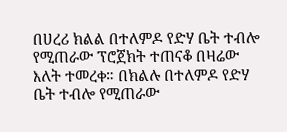በሀረሪ ክልል በተለምዶ የድሃ ቤት ተብሎ የሚጠራው ፕሮጀክት ተጠናቆ በዛሬው እለት ተመረቀ። በክልሉ በተለምዶ የድሃ ቤት ተብሎ የሚጠራው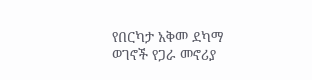የበርካታ አቅመ ደካማ ወገኖች የጋራ መኖሪያ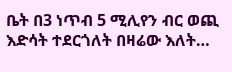ቤት በ3 ነጥብ 5 ሚሊየን ብር ወጪ እድሳት ተደርጎለት በዛሬው እለት…